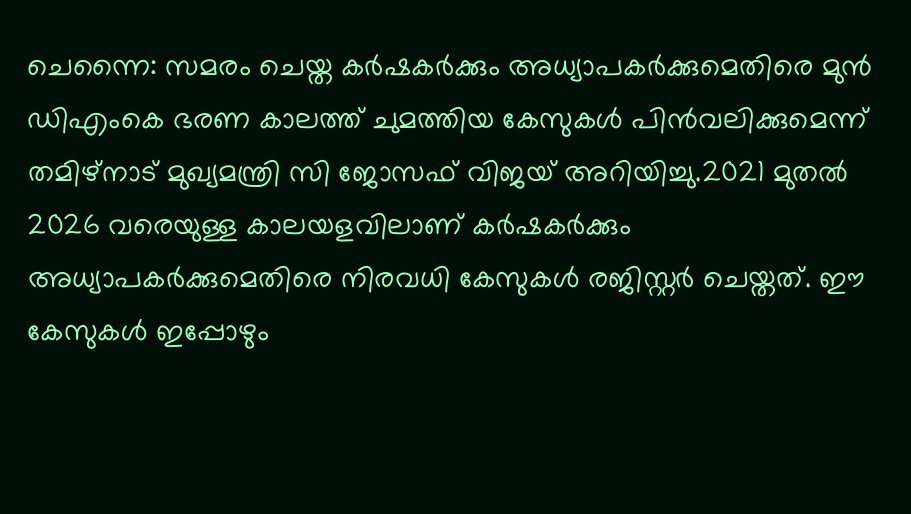ചെന്നൈ: സമരം ചെയ്ത കർഷകർക്കും അധ്യാപകർക്കുമെതിരെ മുൻ ഡിഎംകെ ഭരണ കാലത്ത് ചുമത്തിയ കേസുകൾ പിൻവലിക്കുമെന്ന് തമിഴ്നാട് മുഖ്യമന്ത്രി സി ജോസഫ് വിജയ് അറിയിച്ചു.2021 മുതൽ 2026 വരെയുള്ള കാലയളവിലാണ് കർഷകർക്കും അധ്യാപകർക്കുമെതിരെ നിരവധി കേസുകൾ രജിസ്റ്റർ ചെയ്തത്. ഈ കേസുകൾ ഇപ്പോഴും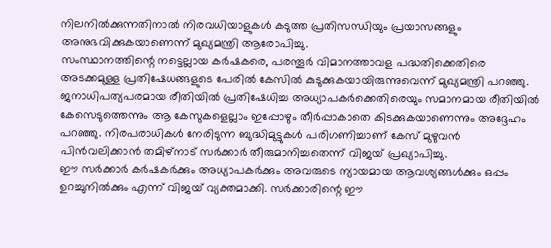നിലനിൽക്കുന്നതിനാൽ നിരവധിയാളുകൾ കടുത്ത പ്രതിസന്ധിയും പ്രയാസങ്ങളും അനുഭവിക്കുകയാണെന്ന് മുഖ്യമന്ത്രി ആരോപിച്ചു.
സംസ്ഥാനത്തിന്റെ നട്ടെല്ലായ കർഷകരെ, പരന്തൂർ വിമാനത്താവള പദ്ധതിക്കെതിരെ അടക്കമുള്ള പ്രതിഷേധങ്ങളുടെ പേരിൽ കേസിൽ കുടുക്കുകയായിരുന്നുവെന്ന് മുഖ്യമന്ത്രി പറഞ്ഞു. ജനാധിപത്യപരമായ രീതിയിൽ പ്രതിഷേധിച്ച അധ്യാപകർക്കെതിരെയും സമാനമായ രീതിയിൽ കേസെടുത്തെന്നും ആ കേസുകളെല്ലാം ഇപ്പോഴും തീർപ്പാകാതെ കിടക്കുകയാണെന്നും അദ്ദേഹം പറഞ്ഞു. നിരപരാധികൾ നേരിടുന്ന ബുദ്ധിമുട്ടുകൾ പരിഗണിച്ചാണ് കേസ് മുഴുവൻ പിൻവലിക്കാൻ തമിഴ്നാട് സർക്കാർ തീരുമാനിച്ചതെന്ന് വിജയ് പ്രഖ്യാപിച്ചു.
ഈ സർക്കാർ കർഷകർക്കും അധ്യാപകർക്കും അവരുടെ ന്യായമായ ആവശ്യങ്ങൾക്കും ഒപ്പം ഉറച്ചുനിൽക്കും എന്ന് വിജയ് വ്യക്തമാക്കി. സർക്കാരിന്റെ ഈ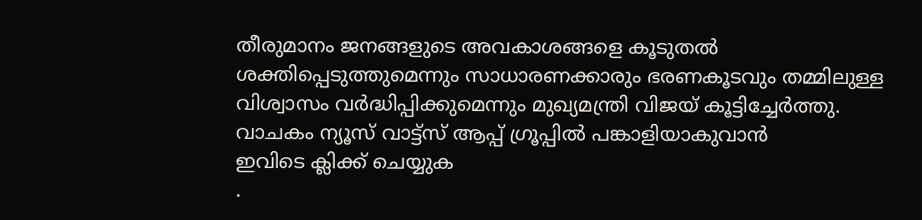തീരുമാനം ജനങ്ങളുടെ അവകാശങ്ങളെ കൂടുതൽ ശക്തിപ്പെടുത്തുമെന്നും സാധാരണക്കാരും ഭരണകൂടവും തമ്മിലുള്ള വിശ്വാസം വർദ്ധിപ്പിക്കുമെന്നും മുഖ്യമന്ത്രി വിജയ് കൂട്ടിച്ചേർത്തു.
വാചകം ന്യൂസ് വാട്ട്സ് ആപ്പ് ഗ്രൂപ്പിൽ പങ്കാളിയാകുവാൻ
ഇവിടെ ക്ലിക്ക് ചെയ്യുക
.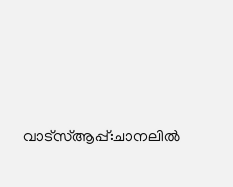വാട്സ്ആപ്പ്:ചാനലിൽ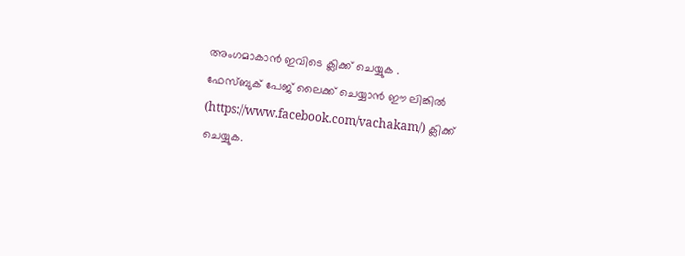അംഗമാകാൻ ഇവിടെ ക്ലിക്ക് ചെയ്യുക .
ഫേസ്ബുക് പേജ് ലൈക്ക് ചെയ്യാൻ ഈ ലിങ്കിൽ (https://www.facebook.com/vachakam/) ക്ലിക്ക് ചെയ്യുക.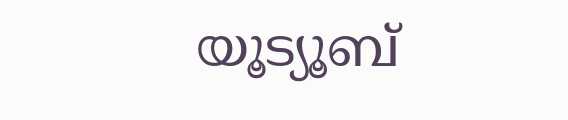യൂട്യൂബ്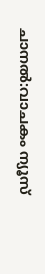ചാനൽ:വാചകം ന്യൂസ്